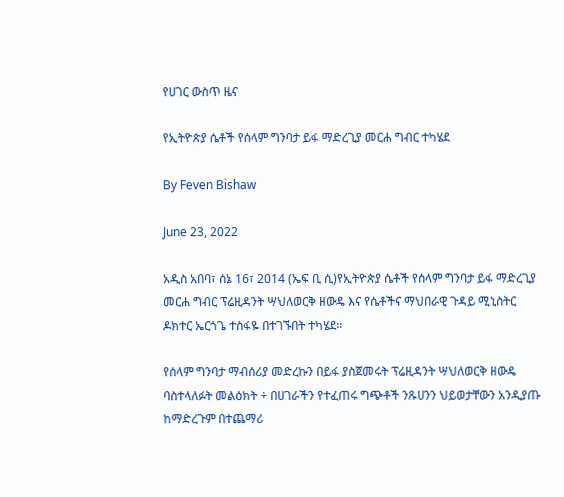የሀገር ውስጥ ዜና

የኢትዮጵያ ሴቶች የሰላም ግንባታ ይፋ ማድረጊያ መርሐ ግብር ተካሄደ

By Feven Bishaw

June 23, 2022

አዲስ አበባ፣ ሰኔ 16፣ 2014 (ኤፍ ቢ ሲ)የኢትዮጵያ ሴቶች የሰላም ግንባታ ይፋ ማድረጊያ መርሐ ግብር ፕሬዚዳንት ሣህለወርቅ ዘውዴ እና የሴቶችና ማህበራዊ ጉዳይ ሚኒስትር ዶክተር ኤርጎጌ ተስፋዬ በተገኙበት ተካሄደ፡፡

የሰላም ግንባታ ማብሰሪያ መድረኩን በይፋ ያስጀመሩት ፕሬዚዳንት ሣህለወርቅ ዘውዴ ባስተላለፉት መልዕክት ÷ በሀገራችን የተፈጠሩ ግጭቶች ንጹሀንን ህይወታቸውን አንዲያጡ ከማድረጉም በተጨማሪ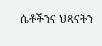ሴቶችንና ህጻናትን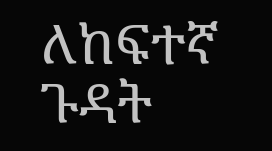ለከፍተኛ ጉዳት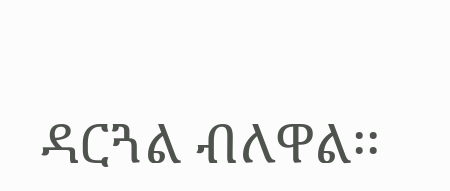ዳርጓል ብለዋል፡፡